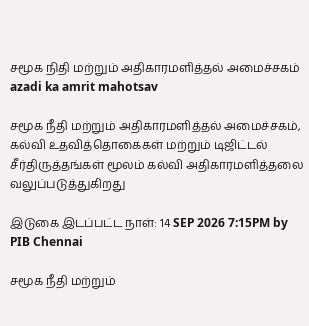சமூக நிதி மற்றும் அதிகாரமளித்தல் அமைச்சகம்
azadi ka amrit mahotsav

சமூக நீதி மற்றும் அதிகாரமளித்தல் அமைச்சகம், கல்வி உதவித்தொகைகள் மற்றும் டிஜிட்டல் சீர்திருத்தங்கள் மூலம் கல்வி அதிகாரமளித்தலை வலுப்படுத்துகிறது

இடுகை இடப்பட்ட நாள்: 14 SEP 2026 7:15PM by PIB Chennai

சமூக நீதி மற்றும்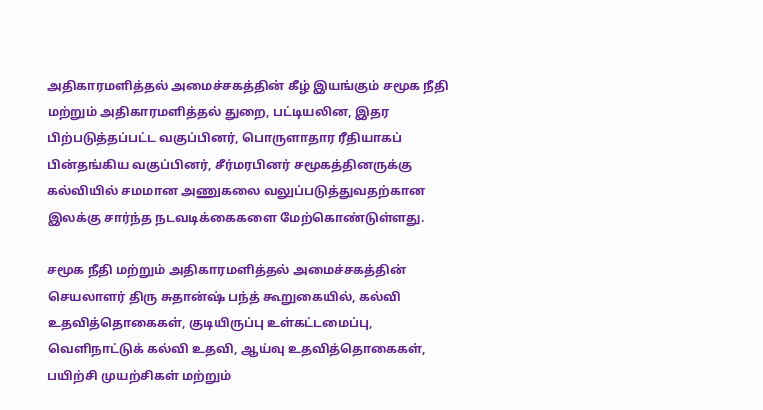அதிகாரமளித்தல் அமைச்சகத்தின் கீழ் இயங்கும் சமூக நீதி மற்றும் அதிகாரமளித்தல் துறை, பட்டியலின, இதர பிற்படுத்தப்பட்ட வகுப்பினர், பொருளாதார ரீதியாகப் பின்தங்கிய வகுப்பினர், சீர்மரபினர் சமூகத்தினருக்கு கல்வியில் சமமான அணுகலை வலுப்படுத்துவதற்கான இலக்கு சார்ந்த நடவடிக்கைகளை மேற்கொண்டுள்ளது.

சமூக நீதி மற்றும் அதிகாரமளித்தல் அமைச்சகத்தின் செயலாளர் திரு சுதான்ஷ் பந்த் கூறுகையில், கல்வி உதவித்தொகைகள், குடியிருப்பு உள்கட்டமைப்பு, வெளிநாட்டுக் கல்வி உதவி, ஆய்வு உதவித்தொகைகள், பயிற்சி முயற்சிகள் மற்றும்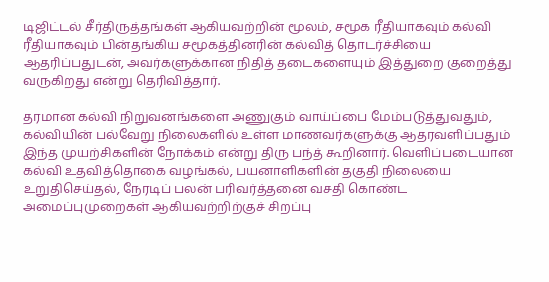டிஜிட்டல் சீர்திருத்தங்கள் ஆகியவற்றின் மூலம், சமூக ரீதியாகவும் கல்வி ரீதியாகவும் பின்தங்கிய சமூகத்தினரின் கல்வித் தொடர்ச்சியை ஆதரிப்பதுடன், அவர்களுக்கான நிதித் தடைகளையும் இத்துறை குறைத்து வருகிறது என்று தெரிவித்தார்.

தரமான கல்வி நிறுவனங்களை அணுகும் வாய்ப்பை மேம்படுத்துவதும், கல்வியின் பல்வேறு நிலைகளில் உள்ள மாணவர்களுக்கு ஆதரவளிப்பதும் இந்த முயற்சிகளின் நோக்கம் என்று திரு பந்த் கூறினார். வெளிப்படையான கல்வி உதவித்தொகை வழங்கல், பயனாளிகளின் தகுதி நிலையை உறுதிசெய்தல், நேரடிப் பலன் பரிவர்த்தனை வசதி கொண்ட அமைப்புமுறைகள் ஆகியவற்றிற்குச் சிறப்பு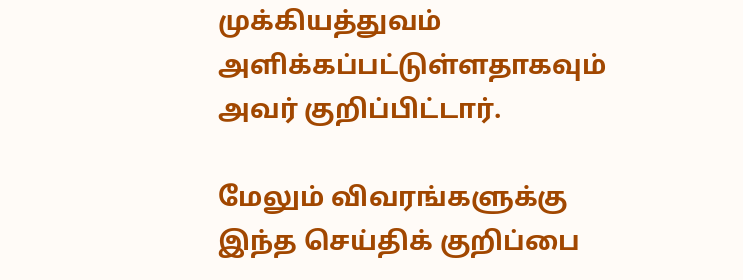முக்கியத்துவம் அளிக்கப்பட்டுள்ளதாகவும் அவர் குறிப்பிட்டார்.

மேலும் விவரங்களுக்கு இந்த செய்திக் குறிப்பை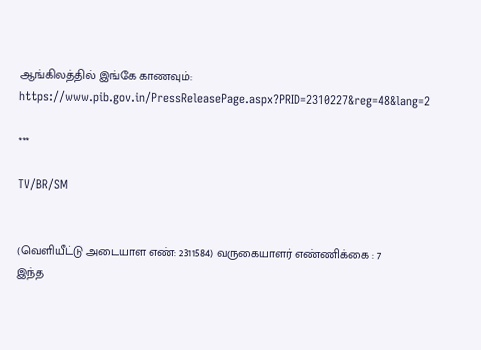ஆங்கிலத்தில் இங்கே காணவும்: https://www.pib.gov.in/PressReleasePage.aspx?PRID=2310227&reg=48&lang=2

***

TV/BR/SM


(வெளியீட்டு அடையாள எண்: 2311584) வருகையாளர் எண்ணிக்கை : 7
இந்த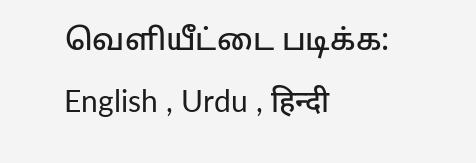வெளியீட்டை படிக்க: English , Urdu , हिन्दी